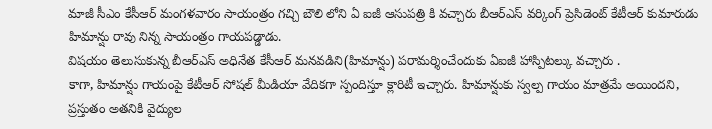మాజీ సీఎం కేసీఆర్ మంగళవారం సాయంత్రం గచ్చి బౌలి లోని ఏ ఐజీ ఆసుపత్రి కి వచ్చారు బీఆర్ఎస్ వర్కింగ్ ప్రెసిడెంట్ కేటీఆర్ కుమారుడు హిమాన్షు రావు నిన్న సాయంత్రం గాయపడ్డాడు.
విషయం తెలుసుకున్న బీఆర్ఎస్ అధినేత కేసీఆర్ మనవడిని(హిమాన్షు) పరామర్శించేందుకు ఏఐజీ హాస్పిటల్కు వచ్చారు .
కాగా, హిమాన్షు గాయంపై కేటీఆర్ సోషల్ మీడియా వేదికగా స్పందిస్తూ క్లారిటీ ఇచ్చారు. హిమాన్షుకు స్వల్ప గాయం మాత్రమే అయిందని, ప్రస్తుతం అతనికి వైద్యుల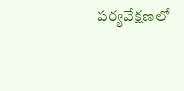పర్యవేక్షణలో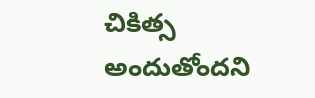చికిత్స అందుతోందని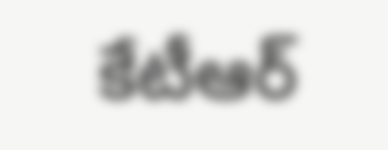కేటీఆర్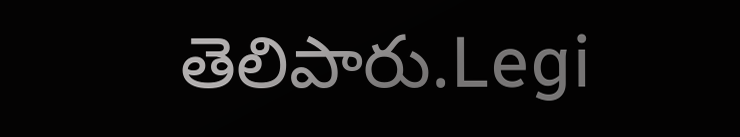తెలిపారు.Legi